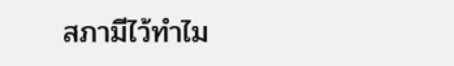สภามีไว้ทำไม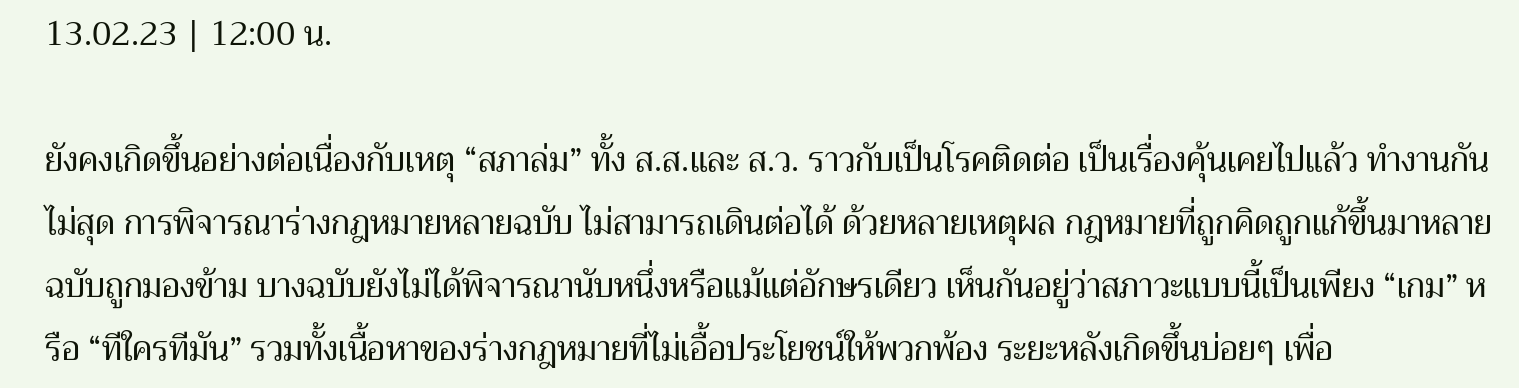13.02.23 | 12:00 น.

ยังคงเกิดขึ้นอย่างต่อเนื่องกับเหตุ “สภาล่ม” ทั้ง ส.ส.และ ส.ว. ราวกับเป็นโรคติดต่อ เป็นเรื่องคุ้นเคยไปแล้ว ทำงานกันไม่สุด การพิจารณาร่างกฎหมายหลายฉบับ ไม่สามารถเดินต่อได้ ด้วยหลายเหตุผล กฎหมายที่ถูกคิดถูกแก้ขึ้นมาหลายฉบับถูกมองข้าม บางฉบับยังไม่ได้พิจารณานับหนึ่งหรือแม้แต่อักษรเดียว เห็นกันอยู่ว่าสภาวะแบบนี้เป็นเพียง “เกม” หรือ “ทีใครทีมัน” รวมทั้งเนื้อหาของร่างกฎหมายที่ไม่เอื้อประโยชน์ให้พวกพ้อง ระยะหลังเกิดขึ้นบ่อยๆ เพื่อ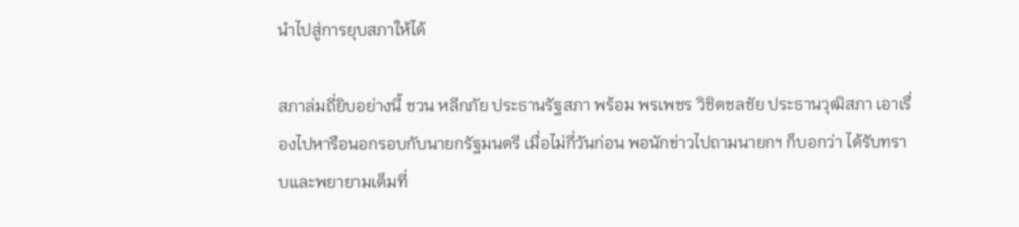นำไปสู่การยุบสภาให้ได้

สภาล่มถี่ยิบอย่างนี้ ชวน หลีกภัย ประธานรัฐสภา พร้อม พรเพชร วิชิตชลชัย ประธานวุฒิสภา เอาเรื่องไปหารือนอกรอบกับนายกรัฐมนตรี เมื่อไม่กี่วันก่อน พอนักข่าวไปถามนายกฯ ก็บอกว่า ได้รับทราบและพยายามเต็มที่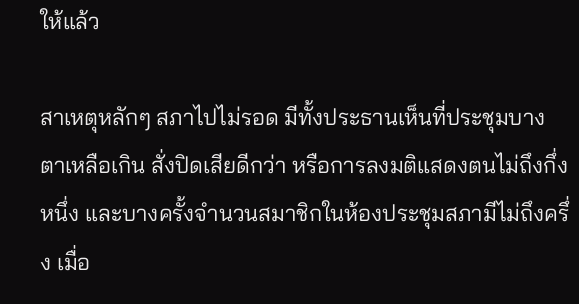ให้แล้ว

สาเหตุหลักๆ สภาไปไม่รอด มีทั้งประธานเห็นที่ประชุมบางตาเหลือเกิน สั่งปิดเสียดีกว่า หรือการลงมติแสดงตนไม่ถึงกึ่งหนึ่ง และบางครั้งจำนวนสมาชิกในห้องประชุมสภามีไม่ถึงครึ่ง เมื่อ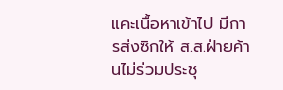แคะเนื้อหาเข้าไป มีการส่งซิกให้ ส.ส.ฝ่ายค้านไม่ร่วมประชุ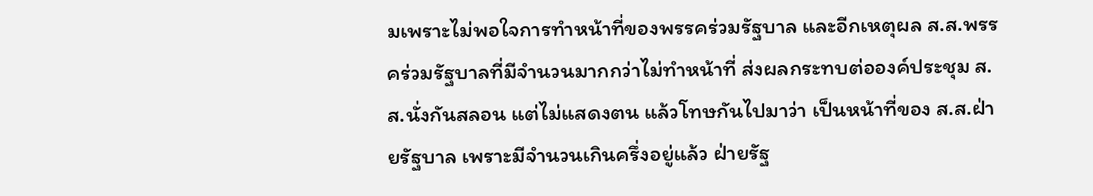มเพราะไม่พอใจการทำหน้าที่ของพรรคร่วมรัฐบาล และอีกเหตุผล ส.ส.พรรคร่วมรัฐบาลที่มีจำนวนมากกว่าไม่ทำหน้าที่ ส่งผลกระทบต่อองค์ประชุม ส.ส.นั่งกันสลอน แต่ไม่แสดงตน แล้วโทษกันไปมาว่า เป็นหน้าที่ของ ส.ส.ฝ่ายรัฐบาล เพราะมีจำนวนเกินครึ่งอยู่แล้ว ฝ่ายรัฐ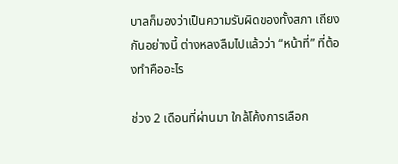บาลก็มองว่าเป็นความรับผิดของทั้งสภา เถียงกันอย่างนี้ ต่างหลงลืมไปแล้วว่า “หน้าที่” ที่ต้องทำคืออะไร

ช่วง 2 เดือนที่ผ่านมา ใกล้โค้งการเลือก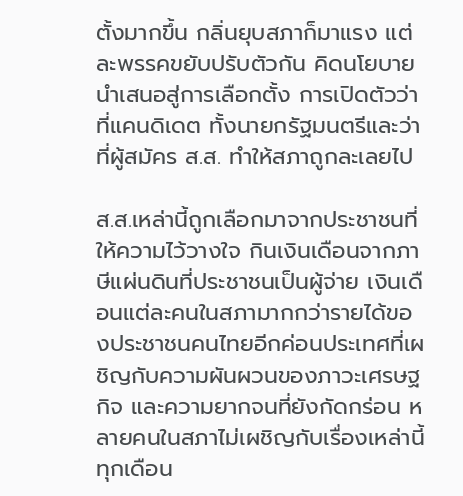ตั้งมากขึ้น กลิ่นยุบสภาก็มาแรง แต่ละพรรคขยับปรับตัวกัน คิดนโยบายนำเสนอสู่การเลือกตั้ง การเปิดตัวว่าที่แคนดิเดต ทั้งนายกรัฐมนตรีและว่าที่ผู้สมัคร ส.ส. ทำให้สภาถูกละเลยไป

ส.ส.เหล่านี้ถูกเลือกมาจากประชาชนที่ให้ความไว้วางใจ กินเงินเดือนจากภาษีแผ่นดินที่ประชาชนเป็นผู้จ่าย เงินเดือนแต่ละคนในสภามากกว่ารายได้ของประชาชนคนไทยอีกค่อนประเทศที่เผชิญกับความผันผวนของภาวะเศรษฐกิจ และความยากจนที่ยังกัดกร่อน หลายคนในสภาไม่เผชิญกับเรื่องเหล่านี้ ทุกเดือน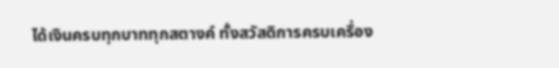ได้เงินครบทุกบาททุกสตางค์ ทั้งสวัสดิการครบเครื่อง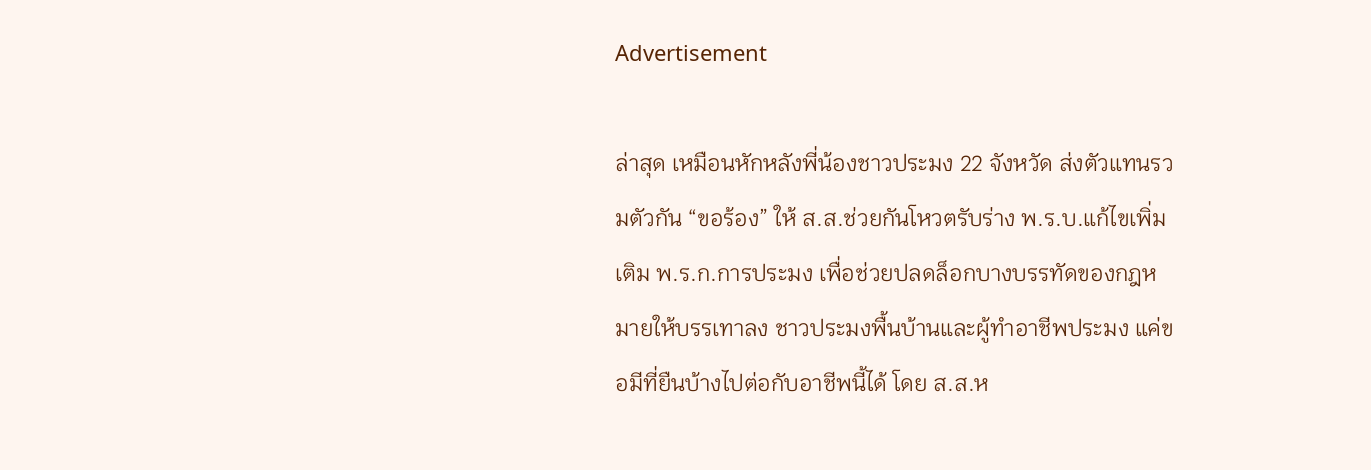Advertisement

ล่าสุด เหมือนหักหลังพี่น้องชาวประมง 22 จังหวัด ส่งตัวแทนรวมตัวกัน “ขอร้อง” ให้ ส.ส.ช่วยกันโหวตรับร่าง พ.ร.บ.แก้ไขเพิ่มเติม พ.ร.ก.การประมง เพื่อช่วยปลดล็อกบางบรรทัดของกฎหมายให้บรรเทาลง ชาวประมงพื้นบ้านและผู้ทำอาชีพประมง แค่ขอมีที่ยืนบ้างไปต่อกับอาชีพนี้ได้ โดย ส.ส.ห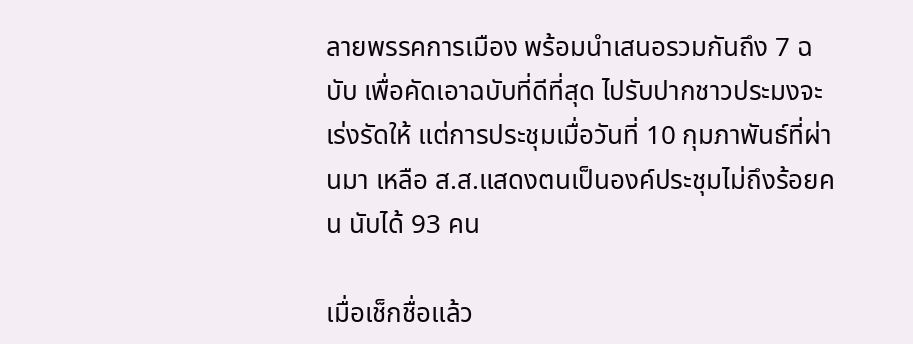ลายพรรคการเมือง พร้อมนำเสนอรวมกันถึง 7 ฉบับ เพื่อคัดเอาฉบับที่ดีที่สุด ไปรับปากชาวประมงจะเร่งรัดให้ แต่การประชุมเมื่อวันที่ 10 กุมภาพันธ์ที่ผ่านมา เหลือ ส.ส.แสดงตนเป็นองค์ประชุมไม่ถึงร้อยคน นับได้ 93 คน

เมื่อเช็กชื่อแล้ว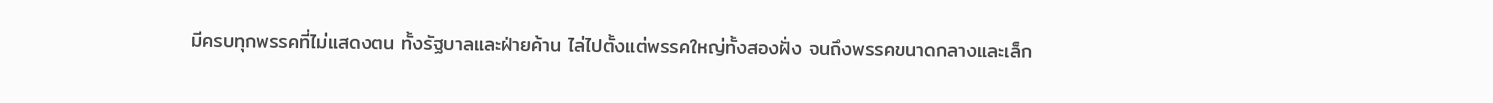มีครบทุกพรรคที่ไม่แสดงตน ทั้งรัฐบาลและฝ่ายค้าน ไล่ไปตั้งแต่พรรคใหญ่ทั้งสองฝั่ง จนถึงพรรคขนาดกลางและเล็ก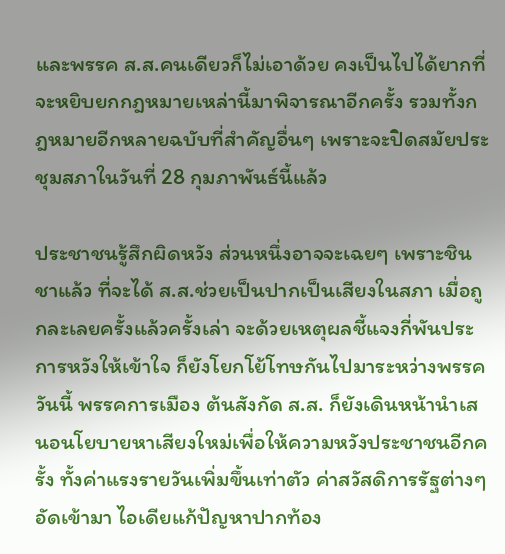และพรรค ส.ส.คนเดียวก็ไม่เอาด้วย คงเป็นไปได้ยากที่จะหยิบยกกฎหมายเหล่านี้มาพิจารณาอีกครั้ง รวมทั้งกฎหมายอีกหลายฉบับที่สำคัญอื่นๆ เพราะจะปิดสมัยประชุมสภาในวันที่ 28 กุมภาพันธ์นี้แล้ว

ประชาชนรู้สึกผิดหวัง ส่วนหนึ่งอาจจะเฉยๆ เพราะชินชาแล้ว ที่จะได้ ส.ส.ช่วยเป็นปากเป็นเสียงในสภา เมื่อถูกละเลยครั้งแล้วครั้งเล่า จะด้วยเหตุผลชี้แจงกี่พันประการหวังให้เข้าใจ ก็ยังโยกโย้โทษกันไปมาระหว่างพรรค วันนี้ พรรคการเมือง ต้นสังกัด ส.ส. ก็ยังเดินหน้านำเสนอนโยบายหาเสียงใหม่เพื่อให้ความหวังประชาชนอีกครั้ง ทั้งค่าแรงรายวันเพิ่มขึ้นเท่าตัว ค่าสวัสดิการรัฐต่างๆ อัดเข้ามา ไอเดียแก้ปัญหาปากท้อง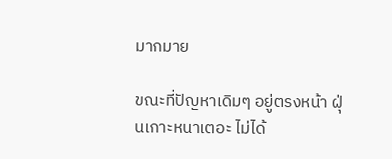มากมาย

ขณะที่ปัญหาเดิมๆ อยู่ตรงหน้า ฝุ่นเกาะหนาเตอะ ไม่ได้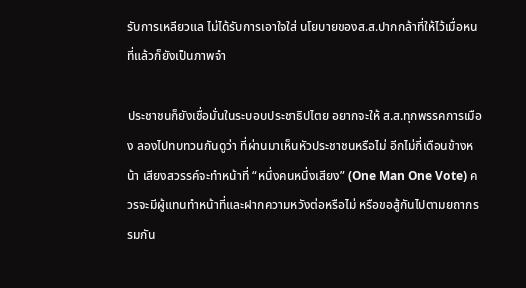รับการเหลียวแล ไม่ได้รับการเอาใจใส่ นโยบายของส.ส.ปากกล้าที่ให้ไว้เมื่อหนที่แล้วก็ยังเป็นภาพจำ

ประชาชนก็ยังเชื่อมั่นในระบอบประชาธิปไตย อยากจะให้ ส.ส.ทุกพรรคการเมือง ลองไปทบทวนกันดูว่า ที่ผ่านมาเห็นหัวประชาชนหรือไม่ อีกไม่กี่เดือนข้างหน้า เสียงสวรรค์จะทำหน้าที่ “หนึ่งคนหนึ่งเสียง” (One Man One Vote) ควรจะมีผู้แทนทำหน้าที่และฝากความหวังต่อหรือไม่ หรือขอสู้กันไปตามยถากรรมกัน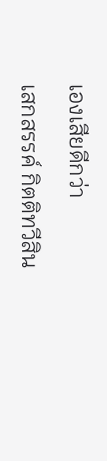เองเสียดีกว่า

เสกสรรค์ กิตติทวีสิน